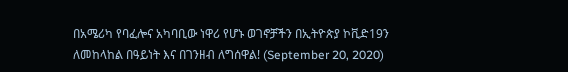በአሜሪካ የባፈሎና አካባቢው ነዋሪ የሆኑ ወገኖቻችን በኢትዮጵያ ኮቪድ19ን ለመከላከል በዓይነት እና በገንዘብ ለግሰዋል! (September 20, 2020)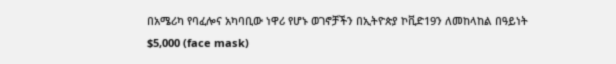በአሜሪካ የባፈሎና አካባቢው ነዋሪ የሆኑ ወገኖቻችን በኢትዮጵያ ኮቪድ19ን ለመከላከል በዓይነት $5,000 (face mask)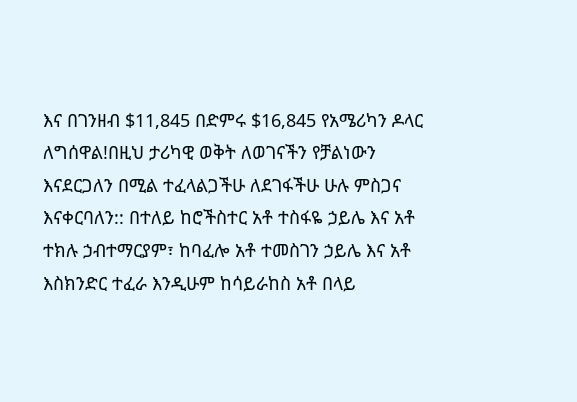እና በገንዘብ $11,845 በድምሩ $16,845 የአሜሪካን ዶላር ለግሰዋል!በዚህ ታሪካዊ ወቅት ለወገናችን የቻልነውን እናደርጋለን በሚል ተፈላልጋችሁ ለደገፋችሁ ሁሉ ምስጋና እናቀርባለን:: በተለይ ከሮችስተር አቶ ተስፋዬ ኃይሌ እና አቶ ተክሉ ኃብተማርያም፣ ከባፈሎ አቶ ተመስገን ኃይሌ እና አቶ እስክንድር ተፈራ እንዲሁም ከሳይራከስ አቶ በላይ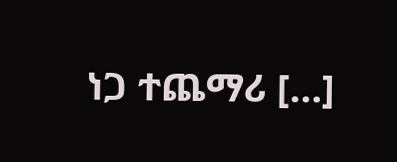ነጋ ተጨማሪ […]